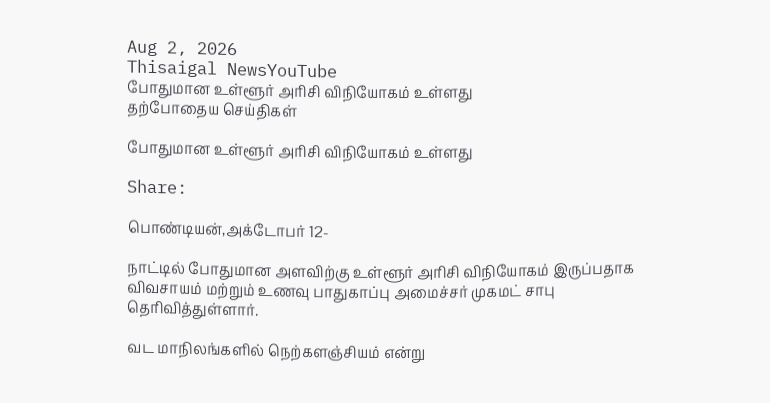Aug 2, 2026
Thisaigal NewsYouTube
போதுமான உள்ளூர் அரிசி விநியோகம் உள்ளது
தற்போதைய செய்திகள்

போதுமான உள்ளூர் அரிசி விநியோகம் உள்ளது

Share:

பொண்டியன்,அக்டோபர் 12-

நாட்டில் போதுமான அளவிற்கு உள்ளூர் அரிசி விநியோகம் இருப்பதாக விவசாயம் மற்றும் உணவு பாதுகாப்பு அமைச்சர் முகமட் சாபு தெரிவித்துள்ளார்.

வட மாநிலங்களில் நெற்களஞ்சியம் என்று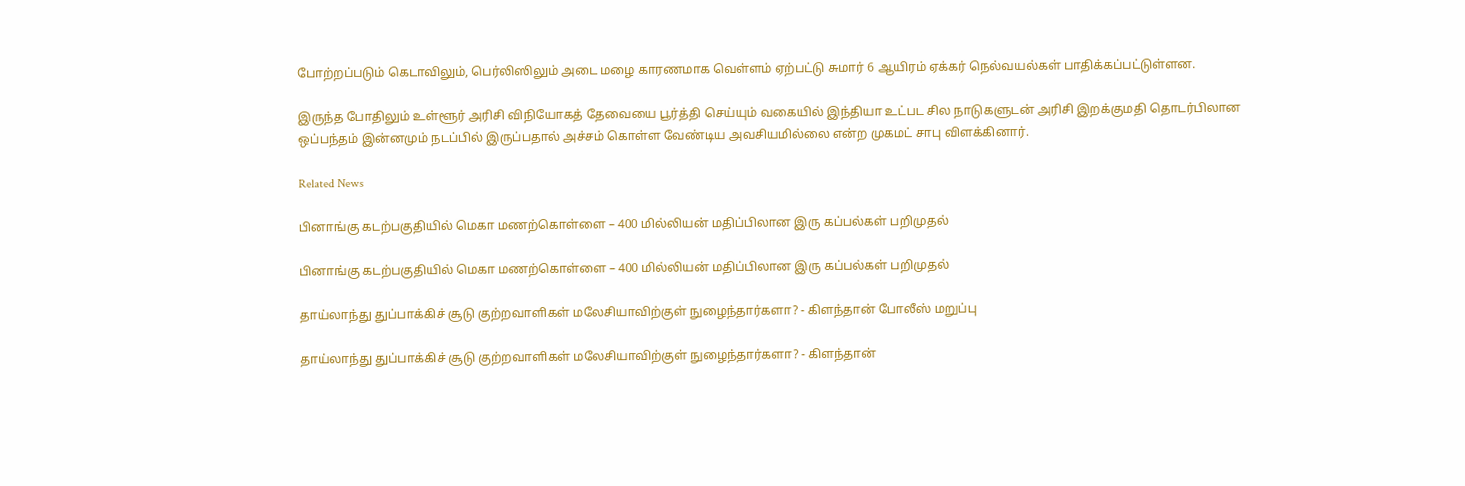போற்றப்படும் கெடாவிலும், பெர்லிஸிலும் அடை மழை காரணமாக வெள்ளம் ஏற்பட்டு சுமார் 6 ஆயிரம் ஏக்கர் நெல்வயல்கள் பாதிக்கப்பட்டுள்ளன.

இருந்த போதிலும் உள்ளூர் அரிசி விநியோகத் தேவையை பூர்த்தி செய்யும் வகையில் இந்தியா உட்பட சில நாடுகளுடன் அரிசி இறக்குமதி தொடர்பிலான ஒப்பந்தம் இன்னமும் நடப்பில் இருப்பதால் அச்சம் கொள்ள வேண்டிய அவசியமில்லை என்ற முகமட் சாபு விளக்கினார்.

Related News

பினாங்கு கடற்பகுதியில் மெகா மணற்கொள்ளை – 400 மில்லியன் மதிப்பிலான இரு கப்பல்கள் பறிமுதல்

பினாங்கு கடற்பகுதியில் மெகா மணற்கொள்ளை – 400 மில்லியன் மதிப்பிலான இரு கப்பல்கள் பறிமுதல்

தாய்லாந்து துப்பாக்கிச் சூடு குற்றவாளிகள் மலேசியாவிற்குள் நுழைந்தார்களா? - கிளந்தான் போலீஸ் மறுப்பு

தாய்லாந்து துப்பாக்கிச் சூடு குற்றவாளிகள் மலேசியாவிற்குள் நுழைந்தார்களா? - கிளந்தான்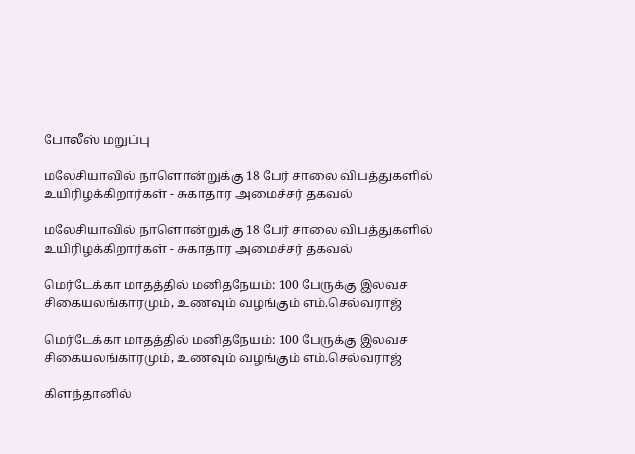போலீஸ் மறுப்பு

மலேசியாவில் நாளொன்றுக்கு 18 பேர் சாலை விபத்துகளில் உயிரிழக்கிறார்கள் - சுகாதார அமைச்சர் தகவல்

மலேசியாவில் நாளொன்றுக்கு 18 பேர் சாலை விபத்துகளில் உயிரிழக்கிறார்கள் - சுகாதார அமைச்சர் தகவல்

மெர்டேக்கா மாதத்தில் மனிதநேயம்: 100 பேருக்கு இலவச சிகையலங்காரமும், உணவும் வழங்கும் எம்.செல்வராஜ்

மெர்டேக்கா மாதத்தில் மனிதநேயம்: 100 பேருக்கு இலவச சிகையலங்காரமும், உணவும் வழங்கும் எம்.செல்வராஜ்

கிளந்தானில்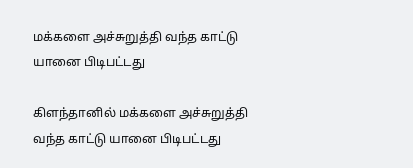மக்களை அச்சுறுத்தி வந்த காட்டு யானை பிடிபட்டது

கிளந்தானில் மக்களை அச்சுறுத்தி வந்த காட்டு யானை பிடிபட்டது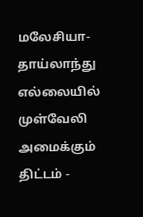மலேசியா-தாய்லாந்து எல்லையில் முள்வேலி அமைக்கும் திட்டம் -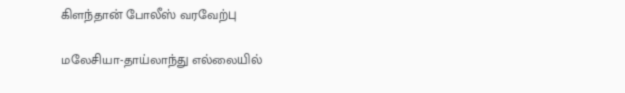கிளந்தான் போலீஸ் வரவேற்பு

மலேசியா-தாய்லாந்து எல்லையில்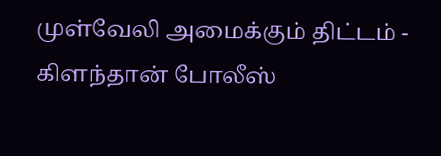முள்வேலி அமைக்கும் திட்டம் - கிளந்தான் போலீஸ்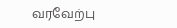வரவேற்பு